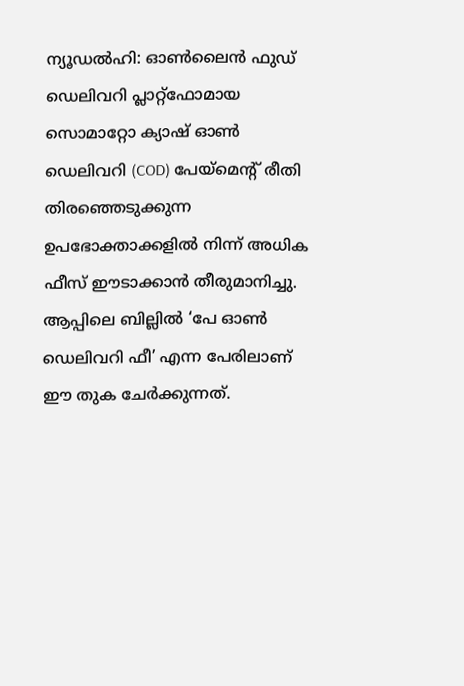ന്യൂഡൽഹി: ഓൺലൈൻ ഫുഡ് ഡെലിവറി പ്ലാറ്റ്ഫോമായ സൊമാറ്റോ ക്യാഷ് ഓൺ ഡെലിവറി (COD) പേയ്മെന്റ് രീതി തിരഞ്ഞെടുക്കുന്ന ഉപഭോക്താക്കളിൽ നിന്ന് അധിക ഫീസ് ഈടാക്കാൻ തീരുമാനിച്ചു. ആപ്പിലെ ബില്ലിൽ ‘പേ ഓൺ ഡെലിവറി ഫീ’ എന്ന പേരിലാണ് ഈ തുക ചേർക്കുന്നത്.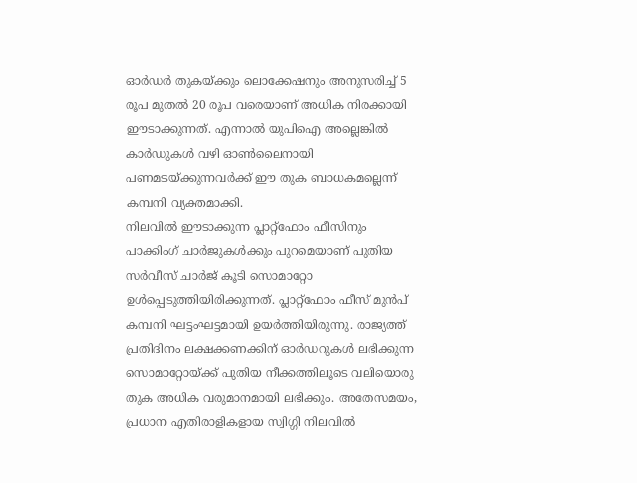ഓർഡർ തുകയ്ക്കും ലൊക്കേഷനും അനുസരിച്ച് 5 രൂപ മുതൽ 20 രൂപ വരെയാണ് അധിക നിരക്കായി ഈടാക്കുന്നത്. എന്നാൽ യുപിഐ അല്ലെങ്കിൽ കാർഡുകൾ വഴി ഓൺലൈനായി പണമടയ്ക്കുന്നവർക്ക് ഈ തുക ബാധകമല്ലെന്ന് കമ്പനി വ്യക്തമാക്കി.
നിലവിൽ ഈടാക്കുന്ന പ്ലാറ്റ്ഫോം ഫീസിനും പാക്കിംഗ് ചാർജുകൾക്കും പുറമെയാണ് പുതിയ സർവീസ് ചാർജ് കൂടി സൊമാറ്റോ ഉൾപ്പെടുത്തിയിരിക്കുന്നത്. പ്ലാറ്റ്ഫോം ഫീസ് മുൻപ് കമ്പനി ഘട്ടംഘട്ടമായി ഉയർത്തിയിരുന്നു. രാജ്യത്ത് പ്രതിദിനം ലക്ഷക്കണക്കിന് ഓർഡറുകൾ ലഭിക്കുന്ന സൊമാറ്റോയ്ക്ക് പുതിയ നീക്കത്തിലൂടെ വലിയൊരു തുക അധിക വരുമാനമായി ലഭിക്കും. അതേസമയം, പ്രധാന എതിരാളികളായ സ്വിഗ്ഗി നിലവിൽ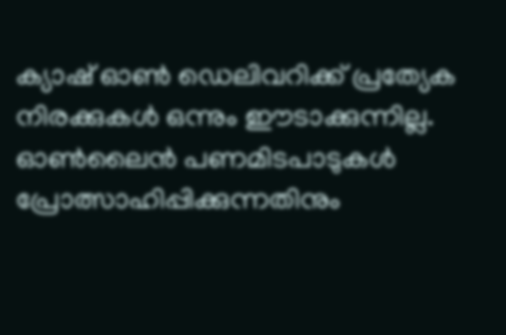ക്യാഷ് ഓൺ ഡെലിവറിക്ക് പ്രത്യേക നിരക്കുകൾ ഒന്നും ഈടാക്കുന്നില്ല.
ഓൺലൈൻ പണമിടപാടുകൾ പ്രോത്സാഹിപ്പിക്കുന്നതിനും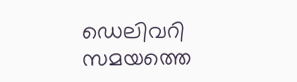ഡെലിവറി സമയത്തെ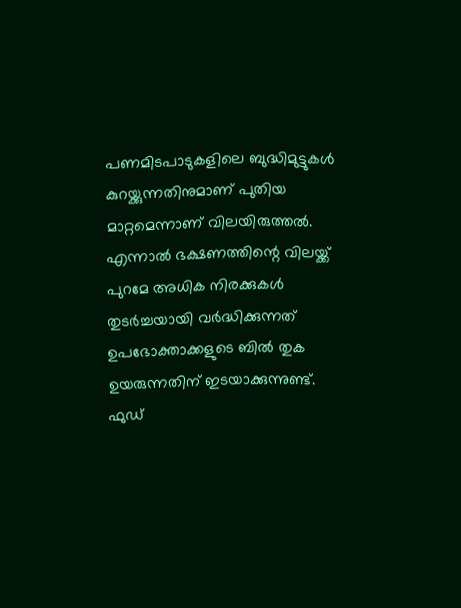പണമിടപാടുകളിലെ ബുദ്ധിമുട്ടുകൾ കുറയ്ക്കുന്നതിനുമാണ് പുതിയ മാറ്റമെന്നാണ് വിലയിരുത്തൽ. എന്നാൽ ഭക്ഷണത്തിന്റെ വിലയ്ക്ക് പുറമേ അധിക നിരക്കുകൾ തുടർച്ചയായി വർദ്ധിക്കുന്നത് ഉപഭോക്താക്കളുടെ ബിൽ തുക ഉയരുന്നതിന് ഇടയാക്കുന്നുണ്ട്. ഫുഡ്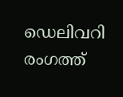ഡെലിവറി രംഗത്ത്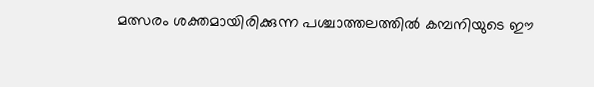മത്സരം ശക്തമായിരിക്കുന്ന പശ്ചാത്തലത്തിൽ കമ്പനിയുടെ ഈ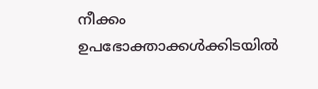നീക്കം ഉപഭോക്താക്കൾക്കിടയിൽ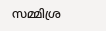സമ്മിശ്ര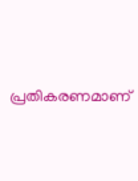പ്രതികരണമാണ്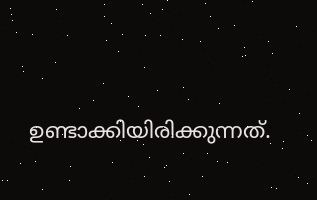ഉണ്ടാക്കിയിരിക്കുന്നത്.